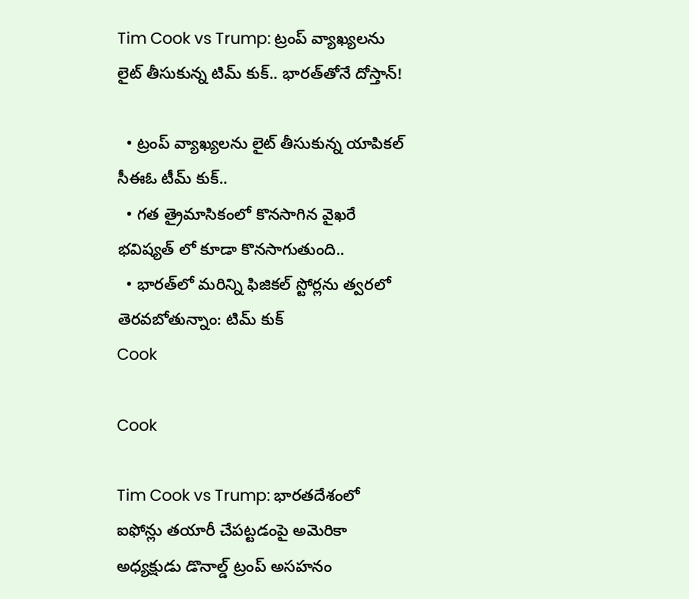Tim Cook vs Trump: ట్రంప్‌ వ్యాఖ్యలను లైట్ తీసుకున్న టిమ్ కుక్.. భారత్‌తోనే దోస్తాన్!

  • ట్రంప్‌ వ్యాఖ్యలను లైట్ తీసుకున్న యాపికల్ సీఈఓ టీమ్ కుక్..
  • గత త్రైమాసికంలో కొనసాగిన వైఖరే భవిష్యత్ లో కూడా కొనసాగుతుంది..
  • భారత్‌లో మరిన్ని ఫిజికల్‌ స్టోర్లను త్వరలో తెరవబోతున్నాం: టిమ్ కుక్
Cook

Cook

Tim Cook vs Trump: భారతదేశంలో ఐఫోన్లు తయారీ చేపట్టడంపై అమెరికా అధ్యక్షుడు డొనాల్డ్ ట్రంప్‌ అసహనం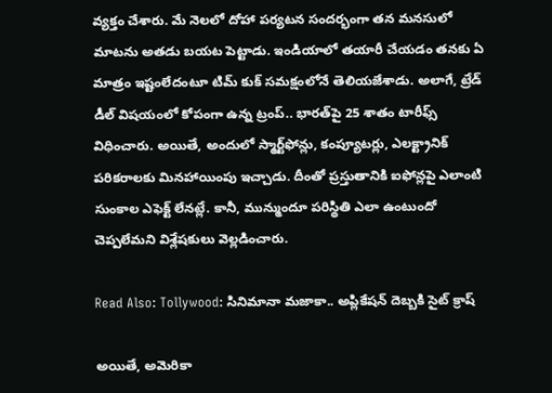వ్యక్తం చేశారు. మే నెలలో దోహా పర్యటన సందర్భంగా తన మనసులో మాటను అతడు బయట పెట్టాడు. ఇండియాలో తయారీ చేయడం తనకు ఏ మాత్రం ఇష్టంలేదంటూ టిమ్‌ కుక్‌ సమక్షంలోనే తెలియజేశాడు. అలాగే, ట్రేడ్‌ డీల్‌ విషయంలో కోపంగా ఉన్న ట్రంప్‌.. భారత్‌పై 25 శాతం టారీఫ్స్ విధించారు. అయితే, అందులో స్మార్ట్‌ఫోన్లు, కంప్యూటర్లు, ఎలక్ట్రానిక్‌ పరికరాలకు మినహాయింపు ఇచ్చాడు. దీంతో ప్రస్తుతానికి ఐఫోన్లపై ఎలాంటి సుంకాల ఎఫెక్ట్‌ లేనట్లే. కానీ, మున్ముందూ పరిస్థితి ఎలా ఉంటుందో చెప్పలేమని విశ్లేషకులు వెల్లడించారు.

Read Also: Tollywood: సినిమానా మజాకా.. అప్లికేషన్ దెబ్బకి సైట్ క్రాష్

అయితే, అమెరికా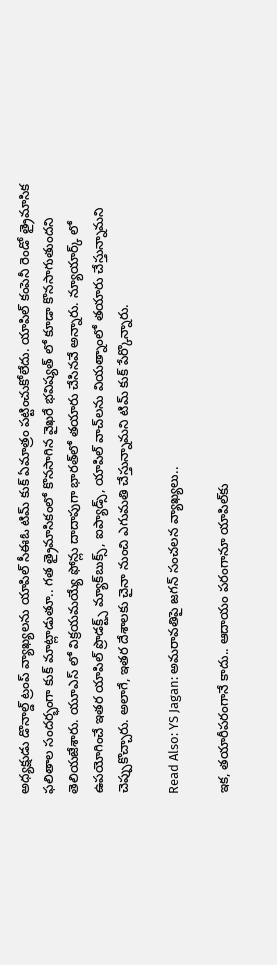అధ్యక్షుడు డొనాల్డ్ ట్రంప్‌ వ్యాఖ్యలను యాపిల్‌ సీఈఓ టిమ్‌ కుక్‌ ఏమాత్రం పట్టించుకోలేదు. యాపిల్ కంపెనీ రెండో త్రైమాసిక ఫలితాల సందర్భంగా కుక్‌ మాట్లాడుతూ.. గత త్రైమాసికంలో కొనసాగిన వైఖరే భవిష్యత్ లో కూడా కొనసాగుతుందని తెలియజేశారు. యూఎస్ లో విక్రయమయ్యే ఫోన్లు దాదాపుగా భారత్‌లో తయారు చేసినవే అన్నారు. న్యూయార్క్ లో ఉపయోగించే ఇతర యాపిల్‌ ప్రొడక్ట్స్ మ్యాక్‌బుక్స్‌, ఐప్యాడ్స్‌, యాపిల్‌ వాచ్‌లను వియత్నాంలో తయారు చేస్తున్నామని చెప్పుకొచ్చారు. అలాగే, ఇతర దేశాలకు చైనా నుంచి ఎగుమతి చేస్తున్నామని టిమ్‌ కుక్‌ పేర్కొన్నారు.

Read Also: YS Jagan: అమరావతిపై జగన్‌ సంచలన వ్యాఖ్యలు..

ఇక, తయారీపరంగానే కాదు.. ఆదాయం పరంగానూ యాపిల్‌కు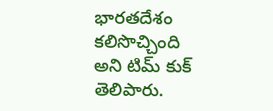భారతదేశం కలిసొచ్చింది అని టిమ్ కుక్ తెలిపారు.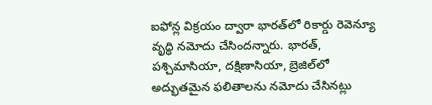ఐఫోన్ల విక్రయం ద్వారా భారత్‌లో రికార్డు రెవెన్యూ వృద్ధి నమోదు చేసిందన్నారు. భారత్‌, పశ్చిమాసియా, దక్షిణాసియా, బ్రెజిల్‌లో అద్భుతమైన ఫలితాలను నమోదు చేసినట్లు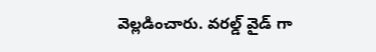వెల్లడించారు. వరల్డ్ వైడ్ గా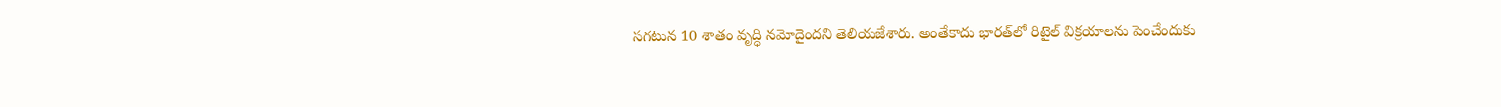సగటున 10 శాతం వృద్ధి నమోదైందని తెలియజేశారు. అంతేకాదు భారత్‌లో రిటైల్‌ విక్రయాలను పెంచేందుకు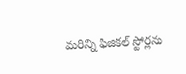మరిన్ని ఫిజికల్‌ స్టోర్లను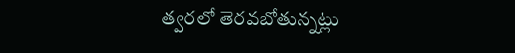త్వరలో తెరవబోతున్నట్లు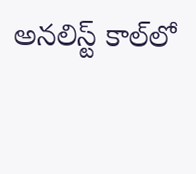అనలిస్ట్‌ కాల్‌లో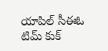యాపిల్ సీఈఓ టిమ్ కుక్‌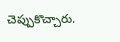చెప్పుకొచ్చారు.